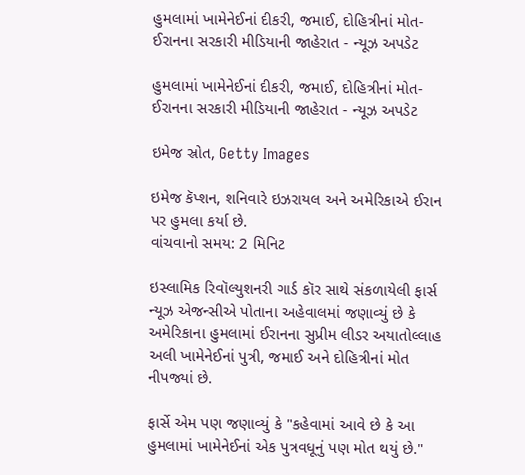હુમલામાં ખામેનેઈનાં દીકરી, જમાઈ, દોહિત્રીનાં મોત- ઈરાનના સરકારી મીડિયાની જાહેરાત - ન્યૂઝ અપડેટ

હુમલામાં ખામેનેઈનાં દીકરી, જમાઈ, દોહિત્રીનાં મોત- ઈરાનના સરકારી મીડિયાની જાહેરાત - ન્યૂઝ અપડેટ

ઇમેજ સ્રોત, Getty Images

ઇમેજ કૅપ્શન, શનિવારે ઇઝરાયલ અને અમેરિકાએ ઈરાન પર હુમલા કર્યા છે.
વાંચવાનો સમય: 2 મિનિટ

ઇસ્લામિક રિવૉલ્યુશનરી ગાર્ડ કૉર સાથે સંકળાયેલી ફાર્સ ન્યૂઝ એજન્સીએ પોતાના અહેવાલમાં જણાવ્યું છે કે અમેરિકાના હુમલામાં ઈરાનના સુપ્રીમ લીડર અયાતોલ્લાહ અલી ખામેનેઈનાં પુત્રી, જમાઈ અને દોહિત્રીનાં મોત નીપજ્યાં છે.

ફાર્સે એમ પણ જણાવ્યું કે "કહેવામાં આવે છે કે આ હુમલામાં ખામેનેઈનાં એક પુત્રવધૂનું પણ મોત થયું છે."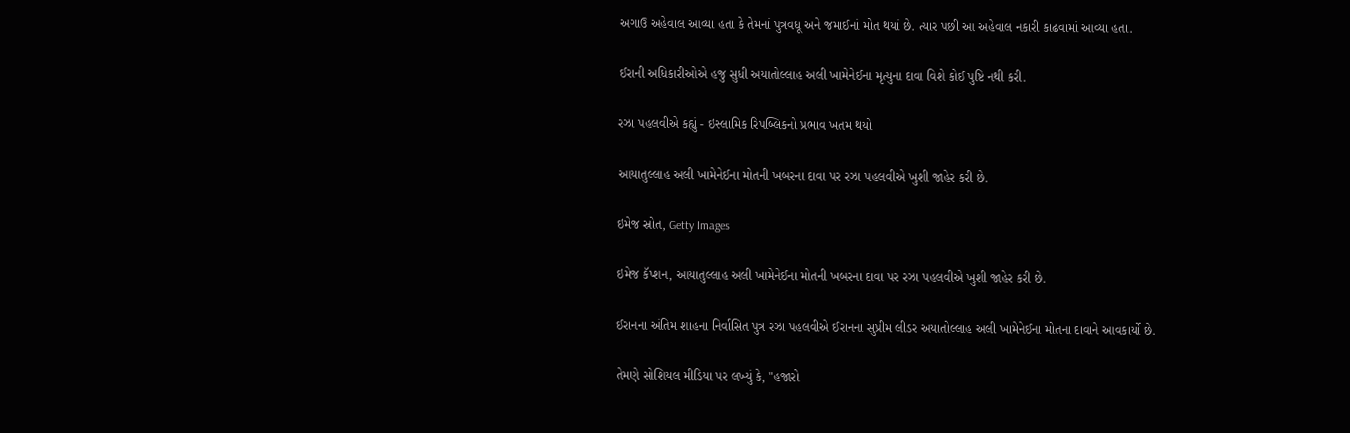અગાઉ અહેવાલ આવ્યા હતા કે તેમનાં પુત્રવધૂ અને જમાઈનાં મોત થયાં છે. ત્યાર પછી આ અહેવાલ નકારી કાઢવામાં આવ્યા હતા.

ઈરાની અધિકારીઓએ હજુ સુધી અયાતોલ્લાહ અલી ખામેનેઈના મૃત્યુના દાવા વિશે કોઈ પુષ્ટિ નથી કરી.

રઝા પહલવીએ કહ્યું - ઇસ્લામિક રિપબ્લિકનો પ્રભાવ ખતમ થયો

આયાતુલ્લાહ અલી ખામેનેઈના મોતની ખબરના દાવા પર રઝા પહલવીએ ખુશી જાહેર કરી છે.

ઇમેજ સ્રોત, Getty Images

ઇમેજ કૅપ્શન, આયાતુલ્લાહ અલી ખામેનેઈના મોતની ખબરના દાવા પર રઝા પહલવીએ ખુશી જાહેર કરી છે.

ઈરાનના અંતિમ શાહના નિર્વાસિત પુત્ર રઝા પહલવીએ ઈરાનના સુપ્રીમ લીડર અયાતોલ્લાહ અલી ખામેનેઈના મોતના દાવાને આવકાર્યો છે.

તેમણે સોશિયલ મીડિયા પર લખ્યું કે, "હજારો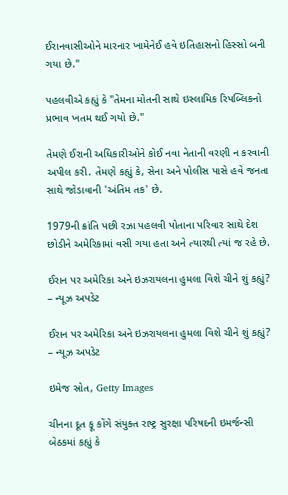ઈરાનવાસીઓને મારનાર ખામેનેઈ હવે ઇતિહાસનો હિસ્સો બની ગયા છે."

પહલવીએ કહ્યું કે "તેમના મોતની સાથે ઇસ્લામિક રિપબ્લિકનો પ્રભાવ ખતમ થઈ ગયો છે."

તેમણે ઈરાની અધિકારીઓને કોઈ નવા નેતાની વરણી ન કરવાની અપીલ કરી. તેમણે કહ્યું કે, સેના અને પોલીસ પાસે હવે જનતા સાથે જોડાવાની 'અંતિમ તક' છે.

1979ની ક્રાંતિ પછી રઝા પહલવી પોતાના પરિવાર સાથે દેશ છોડીને અમેરિકામાં વસી ગયા હતા અને ત્યારથી ત્યાં જ રહે છે.

ઈરાન પર અમેરિકા અને ઇઝરાયલના હુમલા વિશે ચીને શું કહ્યું? – ન્યૂઝ અપડેટ

ઈરાન પર અમેરિકા અને ઇઝરાયલના હુમલા વિશે ચીને શું કહ્યું? – ન્યૂઝ અપડેટ

ઇમેજ સ્રોત, Getty Images

ચીનના દૂત ફૂ કોંગે સંયુક્ત રાષ્ટ્ર સુરક્ષા પરિષદની ઇમર્જન્સી બેઠકમાં કહ્યું કે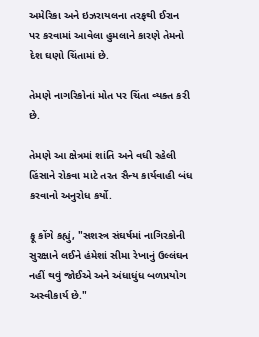અમેરિકા અને ઇઝરાયલના તરફથી ઈરાન પર કરવામાં આવેલા હુમલાને કારણે તેમનો દેશ ઘણો ચિંતામાં છે.

તેમણે નાગરિકોનાં મોત પર ચિંતા વ્યક્ત કરી છે.

તેમણે આ ક્ષેત્રમાં શાંતિ અને વધી રહેલી હિંસાને રોકવા માટે તરત સૈન્ય કાર્યવાહી બંધ કરવાનો અનુરોધ કર્યો.

ફૂ કોંગે કહ્યું, "સશસ્ત્ર સંઘર્ષમાં નાગિરકોની સુરક્ષાને લઈને હંમેશાં સીમા રેખાનું ઉલ્લંઘન નહીં થવું જોઈએ અને અંધાધુંધ બળપ્રયોગ અસ્વીકાર્ય છે."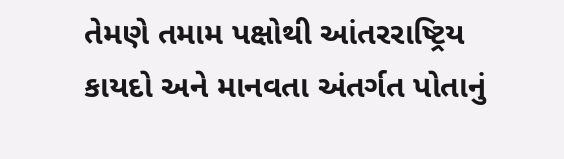તેમણે તમામ પક્ષોથી આંતરરાષ્ટ્રિય કાયદો અને માનવતા અંતર્ગત પોતાનું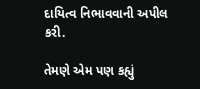દાયિત્વ નિભાવવાની અપીલ કરી.

તેમણે એમ પણ કહ્યું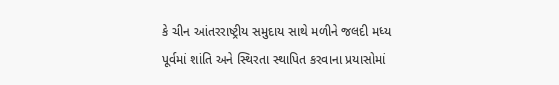કે ચીન આંતરરાષ્ટ્રીય સમુદાય સાથે મળીને જલદી મધ્ય પૂર્વમાં શાંતિ અને સ્થિરતા સ્થાપિત કરવાના પ્રયાસોમાં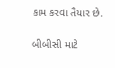કામ કરવા તૈયાર છે.

બીબીસી માટે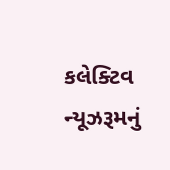કલેક્ટિવ ન્યૂઝરૂમનું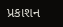પ્રકાશન